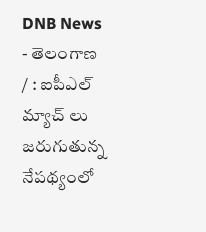DNB News - తెలంగాణ / : ఐపీఎల్ మ్యాచ్ లు జరుగుతున్న నేపథ్యంలో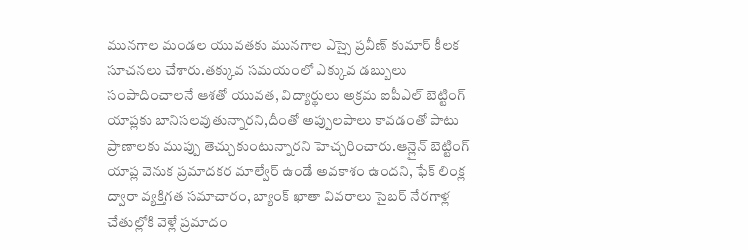మునగాల మండల యువతకు మునగాల ఎస్సై ప్రవీణ్ కుమార్ కీలక సూచనలు చేశారు.తక్కువ సమయంలో ఎక్కువ డబ్బులు సంపాదించాలనే ఆశతో యువత, విద్యార్థులు అక్రమ ఐపీఎల్ బెట్టింగ్ యాప్లకు బానిసలవుతున్నారని,దీంతో అప్పులపాలు కావడంతో పాటు ప్రాణాలకు ముప్పు తెచ్చుకుంటున్నారని హెచ్చరించారు.ఆన్లైన్ బెట్టింగ్ యాప్ల వెనుక ప్రమాదకర మాల్వేర్ ఉండే అవకాశం ఉందని, ఫేక్ లింక్ల ద్వారా వ్యక్తిగత సమాచారం, బ్యాంక్ ఖాతా వివరాలు సైబర్ నేరగాళ్ల చేతుల్లోకి వెళ్లే ప్రమాదం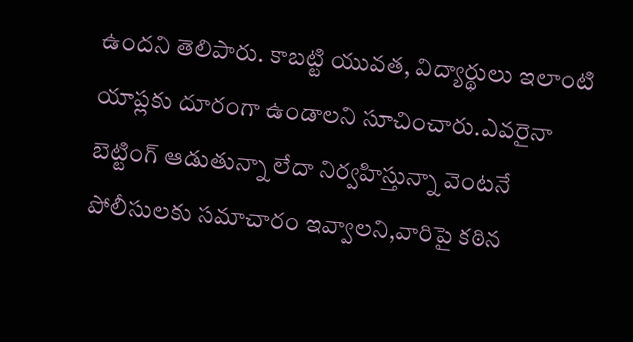ఉందని తెలిపారు. కాబట్టి యువత, విద్యార్థులు ఇలాంటి యాప్లకు దూరంగా ఉండాలని సూచించారు.ఎవరైనా బెట్టింగ్ ఆడుతున్నా లేదా నిర్వహిస్తున్నా వెంటనే పోలీసులకు సమాచారం ఇవ్వాలని,వారిపై కఠిన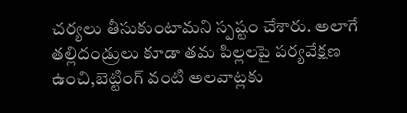చర్యలు తీసుకుంటామని స్పష్టం చేశారు. అలాగే తల్లిదండ్రులు కూడా తమ పిల్లలపై పర్యవేక్షణ ఉంచి,బెట్టింగ్ వంటి అలవాట్లకు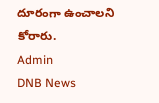దూరంగా ఉంచాలని కోరారు.
Admin
DNB News